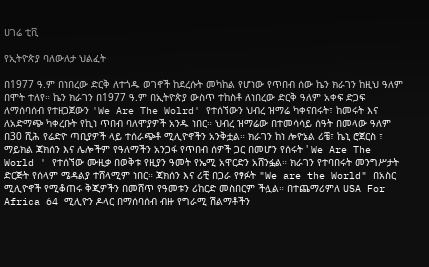ሀገሬ ቲቪ

የኢትዮጵያ ባለውለታ ህልፈት

በ1977 ዓ.ም በነበረው ድርቅ ለተጎዱ ወገኖች ከደረሱት መካከል የሆነው የጥበብ ሰው ኬን ክራገን ከዚህ ዓለም በሞት ተለየ። ኬን ክራገን በ1977 ዓ.ም በኢትዮጵያ ውስጥ ተከስቶ ለነበረው ድርቅ ዓለም አቀፍ ድጋፍ ለማሰባሰብ የተዘጋጀውን 'We Are The Wolrd' የተሰኘውን ህብረ ዝማሬ ካቀናበሩት፣ ከመሩት እና ለአድማጭ ካቀረቡት የኪነ ጥበብ ባለሞያዎች አንዱ ነበር። ህብረ ዝማሬው በተመሳሳይ ሰዓት በመላው ዓለም በ30 ሺሕ የሬድዮ ጣቢያዎች ላይ ተሰራጭቶ ሚሊዮኖችን አንቅቷል። ክራገን ከነ ሎዮኔል ሪቼ፣ ኬኒ ሮጀርስ ፣ ማይክል ጃክሰን እና ሌሎችም የዓለማችን አንጋፋ የጥበብ ሰዎች ጋር በመሆን የሰሩት ' We Are The World ' የተሰኘው ሙዚቃ በወቅቱ የዚያን ዓመት የኤሚ አዋርድን አሸንፏል። ክራገን የተባበሩት መንግሥታት ድርጅት የሰላም ሜዳልያ ተሸላሚም ነበር። ጃክሰን እና ሪቺ በጋራ የፃፉት "We are the World" በአስር ሚሊዮኖች የሚቆጠሩ ቅጂዎችን በመሸጥ የዓመቱን ሪከርድ መስበርም ችሏል። በተጨማሪምለ USA For Africa 64 ሚሊዮን ዶላር በማሰባሰብ ብዙ የግራሚ ሽልማቶችን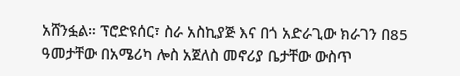አሸንፏል። ፕሮድዩሰር፣ ስራ አስኪያጅ እና በጎ አድራጊው ክራገን በ85 ዓመታቸው በአሜሪካ ሎስ አጀለስ መኖሪያ ቤታቸው ውስጥ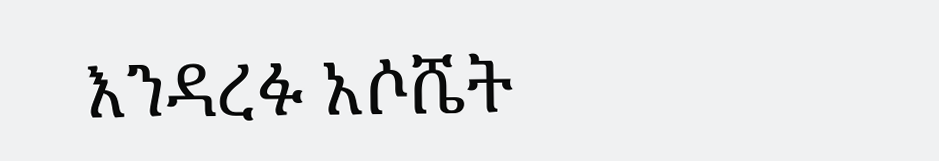እንዳረፉ አሶሼት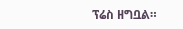ፕሬስ ዘግቧል።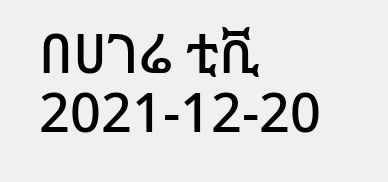በሀገሬ ቲቪ
2021-12-20